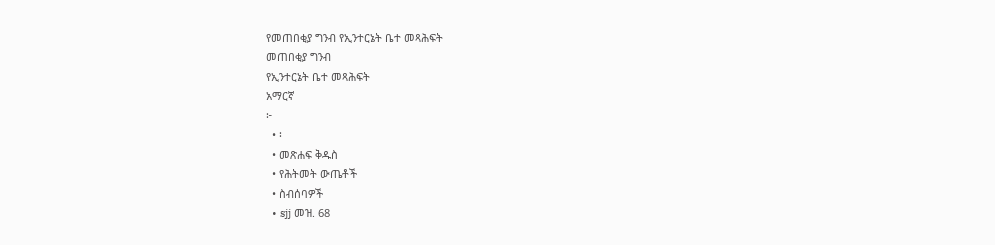የመጠበቂያ ግንብ የኢንተርኔት ቤተ መጻሕፍት
መጠበቂያ ግንብ
የኢንተርኔት ቤተ መጻሕፍት
አማርኛ
፦
  • ፡
  • መጽሐፍ ቅዱስ
  • የሕትመት ውጤቶች
  • ስብሰባዎች
  • sjj መዝ. 68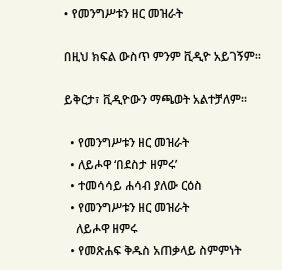• የመንግሥቱን ዘር መዝራት

በዚህ ክፍል ውስጥ ምንም ቪዲዮ አይገኝም።

ይቅርታ፣ ቪዲዮውን ማጫወት አልተቻለም።

  • የመንግሥቱን ዘር መዝራት
  • ለይሖዋ ‘በደስታ ዘምሩ’
  • ተመሳሳይ ሐሳብ ያለው ርዕስ
  • የመንግሥቱን ዘር መዝራት
    ለይሖዋ ዘምሩ
  • የመጽሐፍ ቅዱስ አጠቃላይ ስምምነት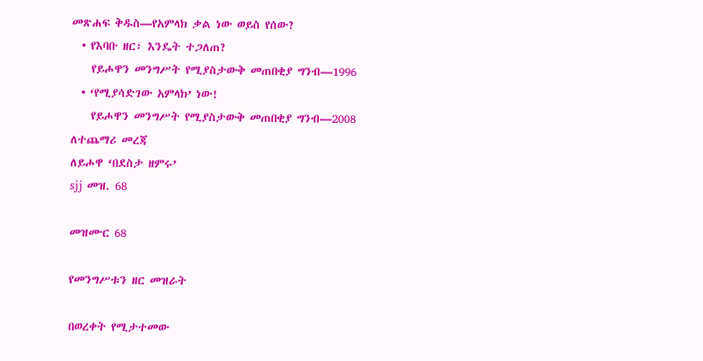መጽሐፍ ቅዱስ—የአምላክ ቃል ነው ወይስ የሰው?
  • የእባቡ ዘር፣ እንዴት ተጋለጠ?
    የይሖዋን መንግሥት የሚያስታውቅ መጠበቂያ ግንብ—1996
  • ‘የሚያሳድገው አምላክ’ ነው!
    የይሖዋን መንግሥት የሚያስታውቅ መጠበቂያ ግንብ—2008
ለተጨማሪ መረጃ
ለይሖዋ ‘በደስታ ዘምሩ’
sjj መዝ. 68

መዝሙር 68

የመንግሥቱን ዘር መዝራት

በወረቀት የሚታተመው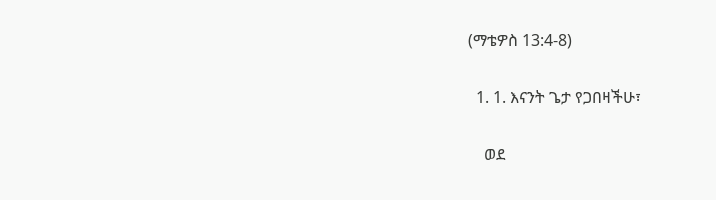(ማቴዎስ 13:4-8)

  1. 1. እናንት ጌታ የጋበዛችሁ፣

    ወደ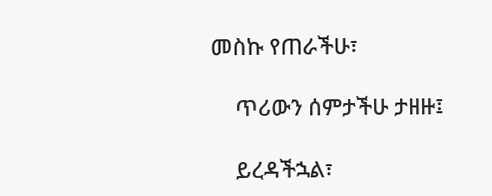መስኩ የጠራችሁ፣

    ጥሪውን ሰምታችሁ ታዘዙ፤

    ይረዳችኋል፣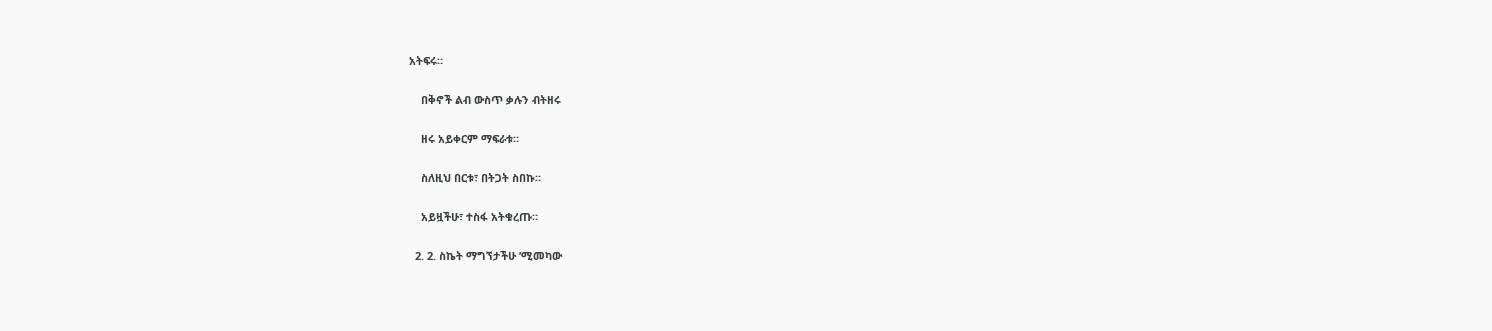አትፍሩ።

    በቅኖች ልብ ውስጥ ቃሉን ብትዘሩ

    ዘሩ አይቀርም ማፍራቱ።

    ስለዚህ በርቱ፣ በትጋት ስበኩ።

    አይዟችሁ፣ ተስፋ አትቁረጡ።

  2. 2. ስኬት ማግኘታችሁ ’ሚመካው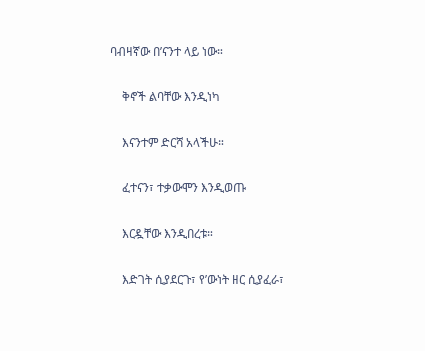ባብዛኛው በ’ናንተ ላይ ነው።

    ቅኖች ልባቸው እንዲነካ

    እናንተም ድርሻ አላችሁ።

    ፈተናን፣ ተቃውሞን እንዲወጡ

    እርዷቸው እንዲበረቱ።

    እድገት ሲያደርጉ፣ የ’ውነት ዘር ሲያፈራ፣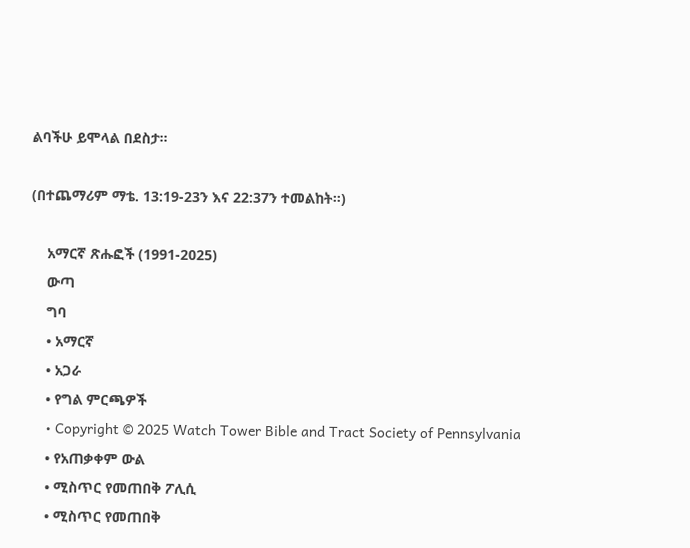ልባችሁ ይሞላል በደስታ።

(በተጨማሪም ማቴ. 13:19-23ን እና 22:37ን ተመልከት።)

    አማርኛ ጽሑፎች (1991-2025)
    ውጣ
    ግባ
    • አማርኛ
    • አጋራ
    • የግል ምርጫዎች
    • Copyright © 2025 Watch Tower Bible and Tract Society of Pennsylvania
    • የአጠቃቀም ውል
    • ሚስጥር የመጠበቅ ፖሊሲ
    • ሚስጥር የመጠበቅ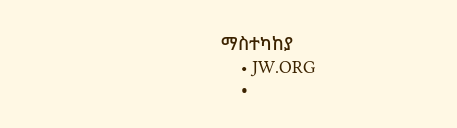ማስተካከያ
    • JW.ORG
    •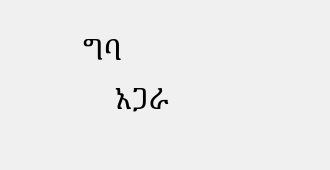ግባ
    አጋራ